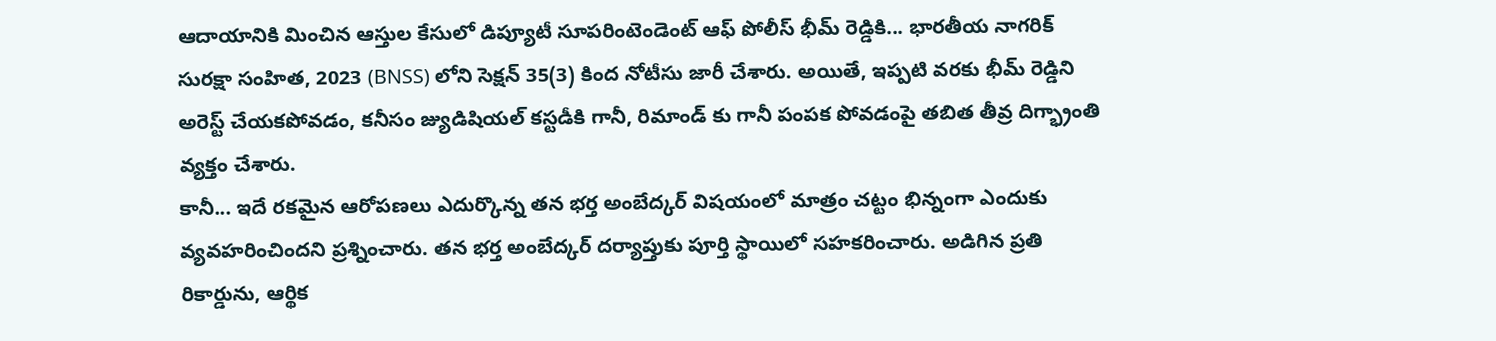ఆదాయానికి మించిన ఆస్తుల కేసులో డిప్యూటీ సూపరింటెండెంట్ ఆఫ్ పోలీస్ భీమ్ రెడ్డికి... భారతీయ నాగరిక్ సురక్షా సంహిత, 2023 (BNSS) లోని సెక్షన్ 35(3) కింద నోటీసు జారీ చేశారు. అయితే, ఇప్పటి వరకు భీమ్ రెడ్డిని అరెస్ట్ చేయకపోవడం, కనీసం జ్యుడిషియల్ కస్టడీకి గానీ, రిమాండ్ కు గానీ పంపక పోవడంపై తబిత తీవ్ర దిగ్భ్రాంతి వ్యక్తం చేశారు.
కానీ... ఇదే రకమైన ఆరోపణలు ఎదుర్కొన్న తన భర్త అంబేద్కర్ విషయంలో మాత్రం చట్టం భిన్నంగా ఎందుకు వ్యవహరించిందని ప్రశ్నించారు. తన భర్త అంబేద్కర్ దర్యాప్తుకు పూర్తి స్థాయిలో సహకరించారు. అడిగిన ప్రతి రికార్డును, ఆర్థిక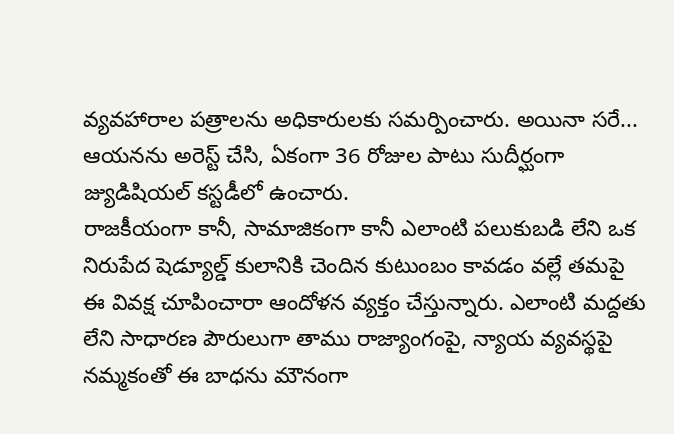వ్యవహారాల పత్రాలను అధికారులకు సమర్పించారు. అయినా సరే... ఆయనను అరెస్ట్ చేసి, ఏకంగా 36 రోజుల పాటు సుదీర్ఘంగా జ్యుడిషియల్ కస్టడీలో ఉంచారు.
రాజకీయంగా కానీ, సామాజికంగా కానీ ఎలాంటి పలుకుబడి లేని ఒక నిరుపేద షెడ్యూల్డ్ కులానికి చెందిన కుటుంబం కావడం వల్లే తమపై ఈ వివక్ష చూపించారా ఆందోళన వ్యక్తం చేస్తున్నారు. ఎలాంటి మద్దతు లేని సాధారణ పౌరులుగా తాము రాజ్యాంగంపై, న్యాయ వ్యవస్థపై నమ్మకంతో ఈ బాధను మౌనంగా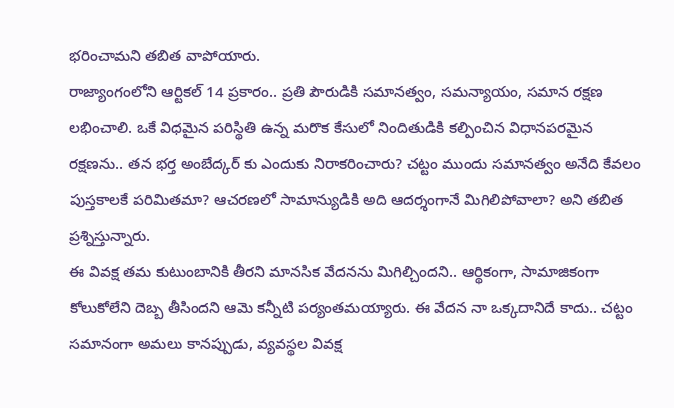భరించామని తబిత వాపోయారు.
రాజ్యాంగంలోని ఆర్టికల్ 14 ప్రకారం.. ప్రతి పౌరుడికి సమానత్వం, సమన్యాయం, సమాన రక్షణ లభించాలి. ఒకే విధమైన పరిస్థితి ఉన్న మరొక కేసులో నిందితుడికి కల్పించిన విధానపరమైన రక్షణను.. తన భర్త అంబేద్కర్ కు ఎందుకు నిరాకరించారు? చట్టం ముందు సమానత్వం అనేది కేవలం పుస్తకాలకే పరిమితమా? ఆచరణలో సామాన్యుడికి అది ఆదర్శంగానే మిగిలిపోవాలా? అని తబిత ప్రశ్నిస్తున్నారు.
ఈ వివక్ష తమ కుటుంబానికి తీరని మానసిక వేదనను మిగిల్చిందని.. ఆర్థికంగా, సామాజికంగా కోలుకోలేని దెబ్బ తీసిందని ఆమె కన్నీటి పర్యంతమయ్యారు. ఈ వేదన నా ఒక్కదానిదే కాదు.. చట్టం సమానంగా అమలు కానప్పుడు, వ్యవస్థల వివక్ష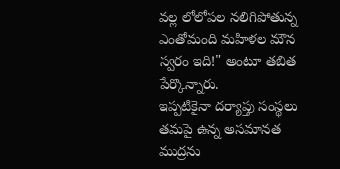వల్ల లోలోపల నలిగిపోతున్న ఎంతోమంది మహిళల మౌన స్వరం ఇది!" అంటూ తబిత పేర్కొన్నారు.
ఇప్పటికైనా దర్యాప్తు సంస్థలు తమపై ఉన్న అసమానత ముద్రను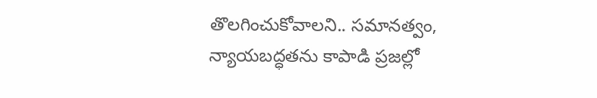తొలగించుకోవాలని.. సమానత్వం, న్యాయబద్ధతను కాపాడి ప్రజల్లో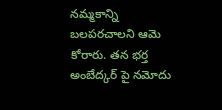నమ్మకాన్ని బలపరచాలని ఆమె కోరారు. తన భర్త అంబేద్కర్ పై నమోదు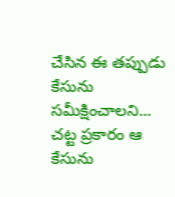చేసిన ఈ తప్పుడు కేసును సమీక్షించాలని... చట్ట ప్రకారం ఆ కేసును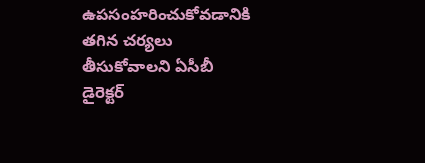ఉపసంహరించుకోవడానికి తగిన చర్యలు తీసుకోవాలని ఏసీబీ డైరెక్టర్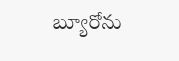బ్యూరోను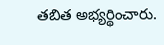తబిత అభ్యర్థించారు.